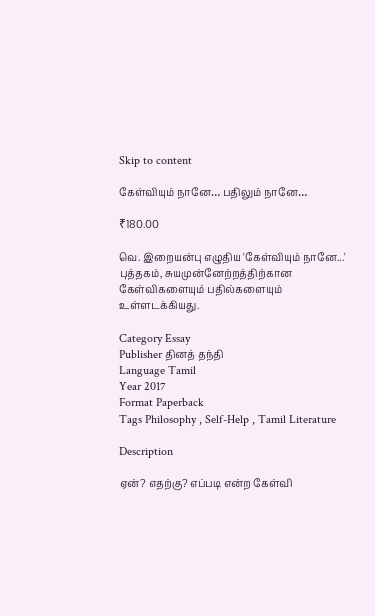Skip to content

கேள்வியும் நானே… பதிலும் நானே…

₹180.00

வெ. இறையன்பு எழுதிய 'கேள்வியும் நானே...' புத்தகம், சுயமுன்னேற்றத்திற்கான கேள்விகளையும் பதில்களையும் உள்ளடக்கியது.

Category Essay
Publisher தினத் தந்தி
Language Tamil
Year 2017
Format Paperback
Tags Philosophy , Self-Help , Tamil Literature

Description

ஏன்? எதற்கு? எப்படி என்ற கேள்வி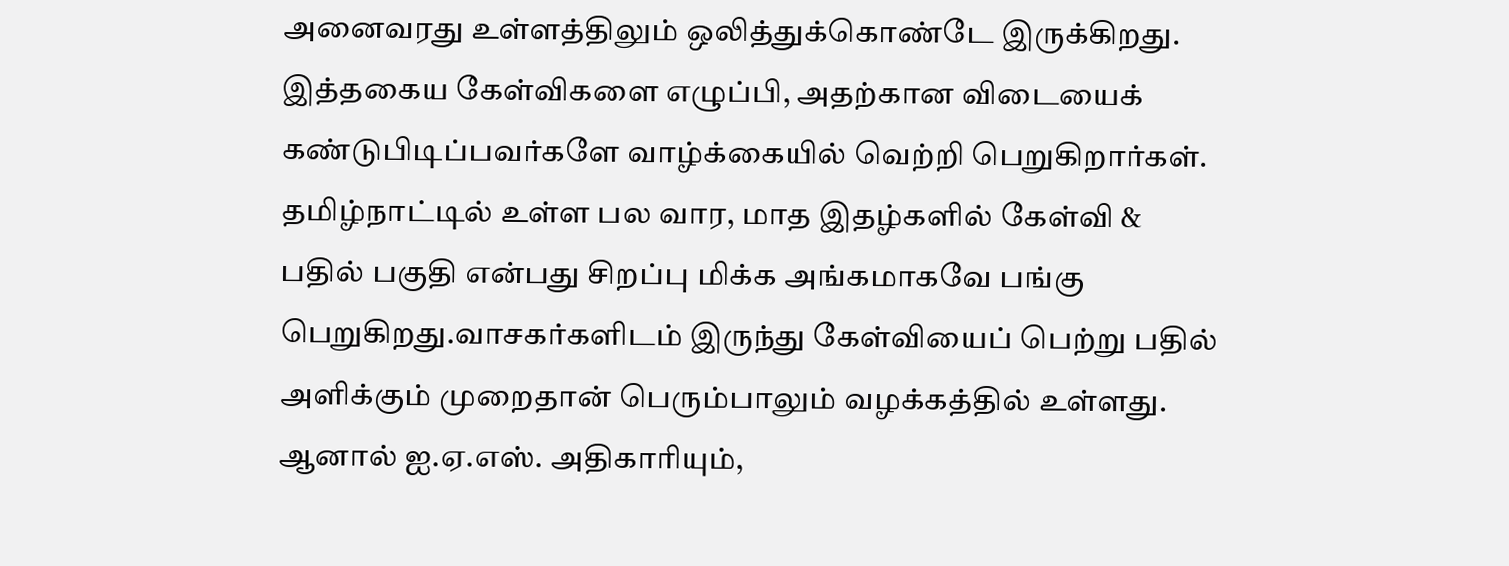அனைவரது உள்ளத்திலும் ஒலித்துக்கொண்டே இருக்கிறது. இத்தகைய கேள்விகளை எழுப்பி, அதற்கான விடையைக் கண்டுபிடிப்பவர்களே வாழ்க்கையில் வெற்றி பெறுகிறார்கள். தமிழ்நாட்டில் உள்ள பல வார, மாத இதழ்களில் கேள்வி & பதில் பகுதி என்பது சிறப்பு மிக்க அங்கமாகவே பங்கு பெறுகிறது.வாசகர்களிடம் இருந்து கேள்வியைப் பெற்று பதில் அளிக்கும் முறைதான் பெரும்பாலும் வழக்கத்தில் உள்ளது. ஆனால் ஐ.ஏ.எஸ். அதிகாரியும்,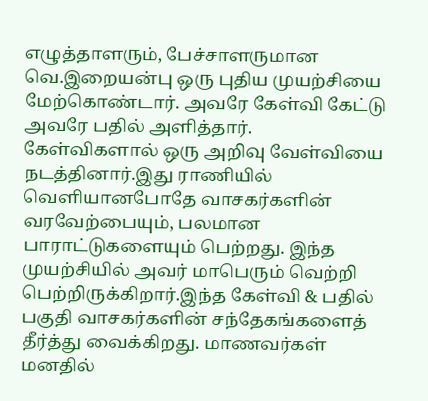எழுத்தாளரும், பேச்சாளருமான வெ.இறையன்பு ஒரு புதிய முயற்சியை மேற்கொண்டார். அவரே கேள்வி கேட்டு அவரே பதில் அளித்தார். கேள்விகளால் ஒரு அறிவு வேள்வியை நடத்தினார்.இது ராணியில் வெளியானபோதே வாசகர்களின் வரவேற்பையும், பலமான பாராட்டுகளையும் பெற்றது. இந்த முயற்சியில் அவர் மாபெரும் வெற்றி பெற்றிருக்கிறார்.இந்த கேள்வி & பதில் பகுதி வாசகர்களின் சந்தேகங்களைத் தீர்த்து வைக்கிறது. மாணவர்கள் மனதில்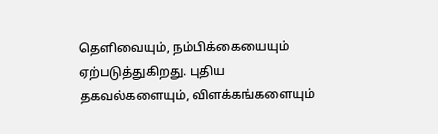தெளிவையும், நம்பிக்கையையும் ஏற்படுத்துகிறது. புதிய தகவல்களையும், விளக்கங்களையும்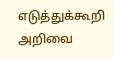எடுத்துக்கூறி அறிவை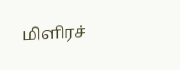மிளிரச்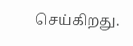செய்கிறது.